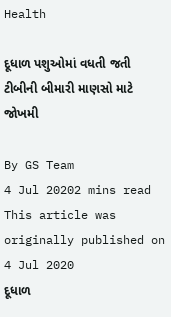Health

દૂધાળ પશુઓમાં વધતી જતી ટીબીની બીમારી માણસો માટે જોખમી

By GS Team
4 Jul 20202 mins read
This article was originally published on 4 Jul 2020
દૂધાળ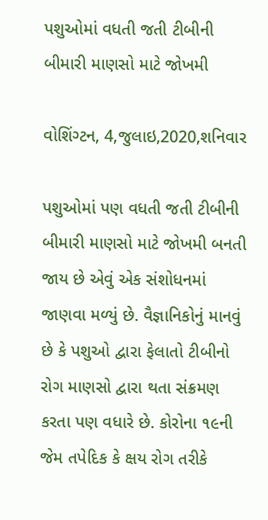પશુઓમાં વધતી જતી ટીબીની બીમારી માણસો માટે જોખમી

વોશિંગ્ટન, 4,જુલાઇ,2020,શનિવાર

પશુઓમાં પણ વધતી જતી ટીબીની બીમારી માણસો માટે જોખમી બનતી જાય છે એવું એક સંશોધનમાં જાણવા મળ્યું છે. વૈજ્ઞાનિકોનું માનવું છે કે પશુઓ દ્વારા ફેલાતો ટીબીનો રોગ માણસો દ્વારા થતા સંક્રમણ કરતા પણ વધારે છે. કોરોના ૧૯ની જેમ તપેદિક કે ક્ષય રોગ તરીકે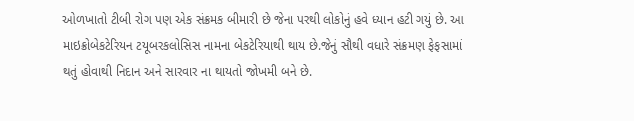ઓળખાતો ટીબી રોગ પણ એક સંક્રમક બીમારી છે જેના પરથી લોકોનું હવે ધ્યાન હટી ગયું છે. આ માઇક્રોબેકટેરિયન ટયૂબરકલોસિસ નામના બેકટેરિયાથી થાય છે.જેનું સૌથી વધારે સંક્રમણ ફેફસામાં થતું હોવાથી નિદાન અને સારવાર ના થાયતો જોખમી બને છે.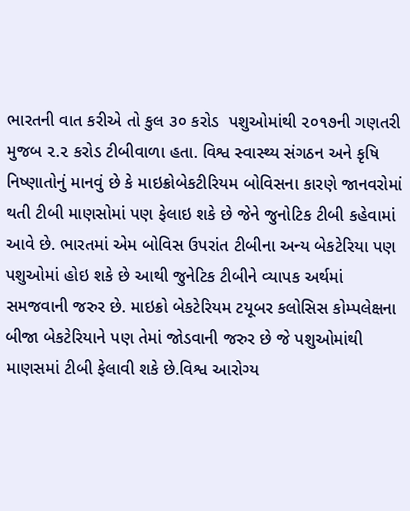ભારતની વાત કરીએ તો કુલ ૩૦ કરોડ  પશુઓમાંથી ૨૦૧૭ની ગણતરી મુજબ ૨.૨ કરોડ ટીબીવાળા હતા. વિશ્વ સ્વાસ્થ્ય સંગઠન અને કૃષિ નિષ્ણાતોનું માનવું છે કે માઇક્રોબેકટીરિયમ બોવિસના કારણે જાનવરોમાં થતી ટીબી માણસોમાં પણ ફેલાઇ શકે છે જેને જુનોટિક ટીબી કહેવામાં આવે છે. ભારતમાં એમ બોવિસ ઉપરાંત ટીબીના અન્ય બેકટેરિયા પણ પશુઓમાં હોઇ શકે છે આથી જુનેટિક ટીબીને વ્યાપક અર્થમાં સમજવાની જરુર છે. માઇક્રો બેકટેરિયમ ટયૂબર કલોસિસ કોમ્પલેક્ષના બીજા બેકટેરિયાને પણ તેમાં જોડવાની જરુર છે જે પશુઓમાંથી માણસમાં ટીબી ફેલાવી શકે છે.વિશ્વ આરોગ્ય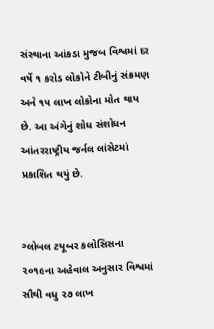સંસ્થાના આંકડા મુજબ વિશ્વમાં દર વર્ષે ૧ કરોડ લોકોને ટીબીનું સંક્રમણ અને ૧૫ લાખ લોકોના મોત થાય છે. આ અંગેનું શોધ સંશોધન આંતરરાષ્ટ્રીય જર્નલ લાંસેટમાં પ્રકાશિત થયું છે.


ગ્લોબલ ટયૂબર કલોસિસના ૨૦૧૯ના અહેવાલ અનુસાર વિશ્વમાં સૌથી વધુ ૨૭ લાખ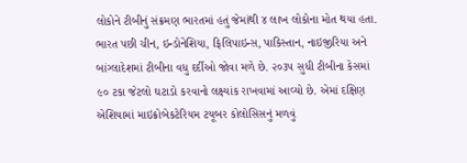લોકોને ટીબીનું સંક્રમણ ભારતમાં હતું જેમાંથી ૪ લાખ લોકોના મોત થયા હતા. ભારત પછી ચીન, ઇન્ડોનેશિયા, ફિલિપાઇન્સ, પાકિસ્તાન, નાઇજીરિયા અને બાંગ્લાદેશમાં ટીબીના વધુ દર્દીઓ જોવા મળે છે. ૨૦૩૫ સુધી ટીબીના કેસમાં ૯૦ ટકા જેટલો ઘટાડો કરવાનો લક્ષ્યાંક રાખવામાં આવ્યો છે. એમાં દક્ષિણ એશિયામાં માઇક્રોબેકટેરિયમ ટયૂબર કોલોસિસનું મળવું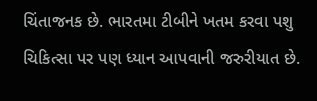ચિંતાજનક છે. ભારતમા ટીબીને ખતમ કરવા પશુ ચિકિત્સા પર પણ ધ્યાન આપવાની જરુરીયાત છે.